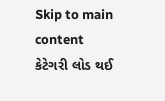Skip to main content
કેટેગરી લોડ થઈ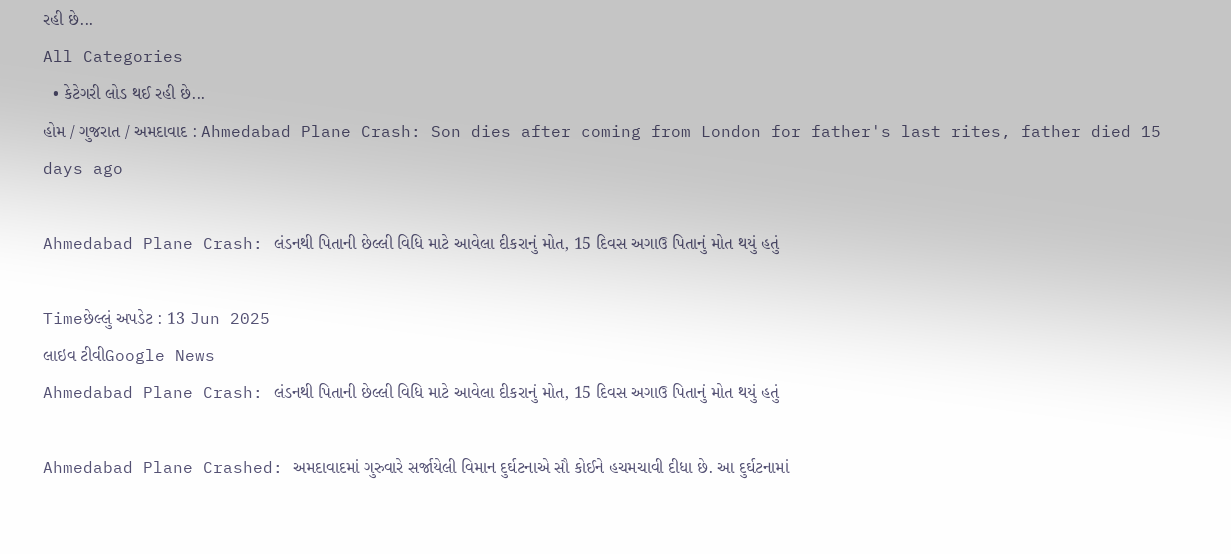રહી છે...
All Categories
  • કેટેગરી લોડ થઈ રહી છે...
હોમ / ગુજરાત / અમદાવાદ : Ahmedabad Plane Crash: Son dies after coming from London for father's last rites, father died 15 days ago

Ahmedabad Plane Crash: લંડનથી પિતાની છેલ્લી વિધિ માટે આવેલા દીકરાનું મોત, 15 દિવસ અગાઉ પિતાનું મોત થયું હતું

Timeછેલ્લું અપડેટ : 13 Jun 2025
લાઇવ ટીવીGoogle News
Ahmedabad Plane Crash: લંડનથી પિતાની છેલ્લી વિધિ માટે આવેલા દીકરાનું મોત, 15 દિવસ અગાઉ પિતાનું મોત થયું હતું

Ahmedabad Plane Crashed: અમદાવાદમાં ગુરુવારે સર્જાયેલી વિમાન દુર્ઘટનાએ સૌ કોઈને હચમચાવી દીધા છે. આ દુર્ઘટનામાં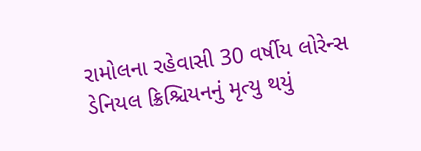રામોલના રહેવાસી 30 વર્ષીય લોરેન્સ ડેનિયલ ક્રિશ્ચિયનનું મૃત્યુ થયું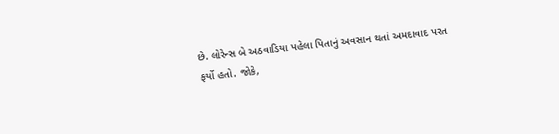છે. લોરેન્સ બે અઠવાડિયા પહેલા પિતાનું અવસાન થતાં અમદાવાદ પરત ફર્યો હતો. જોકે,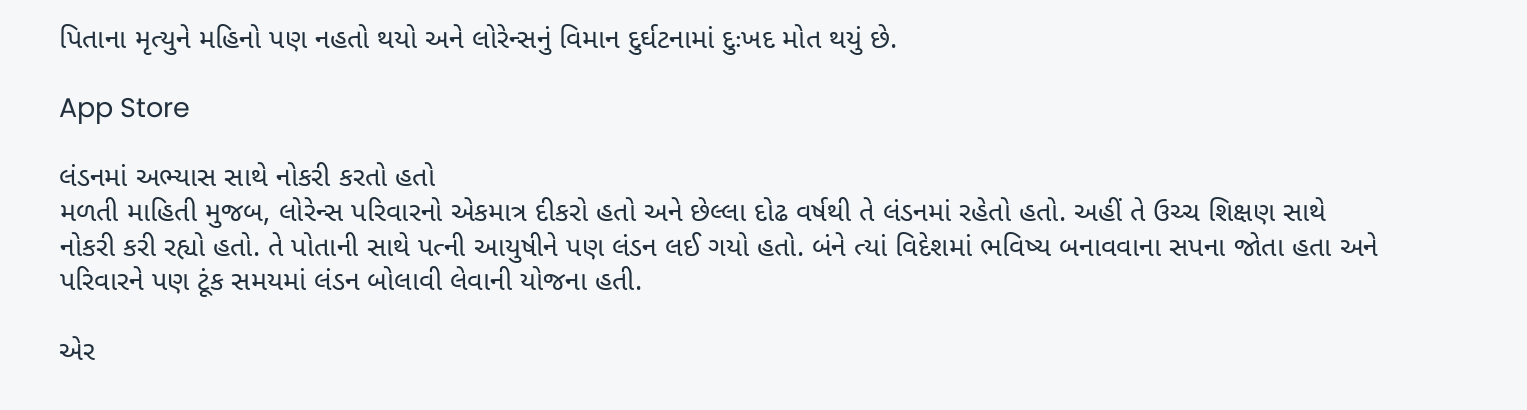પિતાના મૃત્યુને મહિનો પણ નહતો થયો અને લોરેન્સનું વિમાન દુર્ઘટનામાં દુઃખદ મોત થયું છે.

App Store

લંડનમાં અભ્યાસ સાથે નોકરી કરતો હતો
મળતી માહિતી મુજબ, લોરેન્સ પરિવારનો એકમાત્ર દીકરો હતો અને છેલ્લા દોઢ વર્ષથી તે લંડનમાં રહેતો હતો. અહીં તે ઉચ્ચ શિક્ષણ સાથે નોકરી કરી રહ્યો હતો. તે પોતાની સાથે પત્ની આયુષીને પણ લંડન લઈ ગયો હતો. બંને ત્યાં વિદેશમાં ભવિષ્ય બનાવવાના સપના જોતા હતા અને પરિવારને પણ ટૂંક સમયમાં લંડન બોલાવી લેવાની યોજના હતી.

એર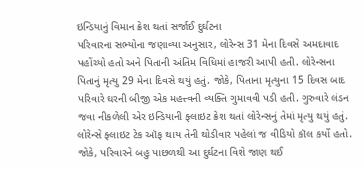ઇન્ડિયાનું વિમાન ક્રેશ થતાં સર્જાઈ દુર્ઘટના
પરિવારના સભ્યોના જણાવ્યા અનુસાર, લોરેન્સ 31 મેના દિવસે અમદાવાદ પહોંચ્યો હતો અને પિતાની અંતિમ વિધિમાં હાજરી આપી હતી. લોરેન્સના પિતાનું મૃત્યુ 29 મેના દિવસે થયું હતું. જોકે, પિતાના મૃત્યુના 15 દિવસ બાદ પરિવારે ઘરની બીજી એક મહત્ત્વની વ્યક્તિ ગુમાવવી પડી હતી. ગુરુવારે લંડન જવા નીકળેલી એર ઇન્ડિયાની ફ્લાઇટ ક્રેશ થતાં લોરેન્સનું તેમાં મૃત્યુ થયું હતું. લોરેન્સે ફ્લાઇટ ટેક ઑફ થાય તેની થોડીવાર પહેલાં જ વીડિયો કૉલ કર્યો હતો. જોકે, પરિવારને બહુ પાછળથી આ દુર્ઘટના વિશે જાણ થઈ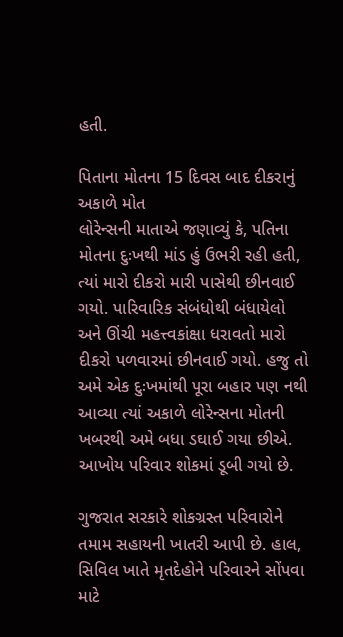હતી.

પિતાના મોતના 15 દિવસ બાદ દીકરાનું અકાળે મોત
લોરેન્સની માતાએ જણાવ્યું કે, પતિના મોતના દુઃખથી માંડ હું ઉભરી રહી હતી, ત્યાં મારો દીકરો મારી પાસેથી છીનવાઈ ગયો. પારિવારિક સંબંધોથી બંધાયેલો અને ઊંચી મહત્ત્વકાંક્ષા ધરાવતો મારો દીકરો પળવારમાં છીનવાઈ ગયો. હજુ તો અમે એક દુઃખમાંથી પૂરા બહાર પણ નથી આવ્યા ત્યાં અકાળે લોરેન્સના મોતની ખબરથી અમે બધા ડઘાઈ ગયા છીએ. આખોય પરિવાર શોકમાં ડૂબી ગયો છે.

ગુજરાત સરકારે શોકગ્રસ્ત પરિવારોને તમામ સહાયની ખાતરી આપી છે. હાલ, સિવિલ ખાતે મૃતદેહોને પરિવારને સોંપવા માટે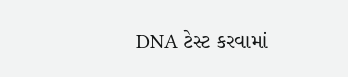DNA ટેસ્ટ કરવામાં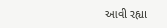આવી રહ્યા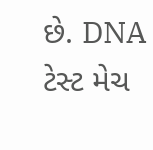છે. DNA ટેસ્ટ મેચ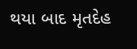થયા બાદ મૃતદેહ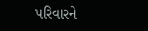પરિવારને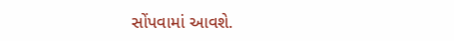સોંપવામાં આવશે.